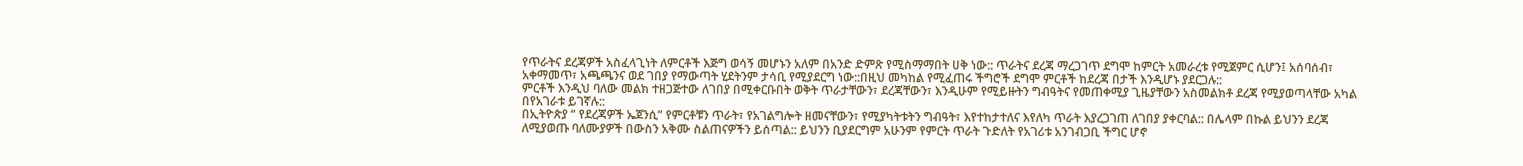የጥራትና ደረጃዎች አስፈላጊነት ለምርቶች እጅግ ወሳኝ መሆኑን አለም በአንድ ድምጽ የሚስማማበት ሀቅ ነው:: ጥራትና ደረጃ ማረጋገጥ ደግሞ ከምርት አመራረቱ የሚጀምር ሲሆን፤ አሰባሰብ፣ አቀማመጥ፣ አጫጫንና ወደ ገበያ የማውጣት ሂደትንም ታሳቢ የሚያደርግ ነው::በዚህ መካከል የሚፈጠሩ ችግሮች ደግሞ ምርቶች ከደረጃ በታች እንዲሆኑ ያደርጋሉ::
ምርቶች እንዲህ ባለው መልክ ተዘጋጅተው ለገበያ በሚቀርቡበት ወቅት ጥራታቸውን፣ ደረጃቸውን፣ እንዲሁም የሚይዙትን ግብዓትና የመጠቀሚያ ጊዜያቸውን አስመልክቶ ደረጃ የሚያወጣላቸው አካል በየአገራቱ ይገኛሉ::
በኢትዮጵያ “ የደረጃዎች ኤጀንሲ” የምርቶቹን ጥራት፣ የአገልግሎት ዘመናቸውን፣ የሚያካትቱትን ግብዓት፣ እየተከታተለና እየለካ ጥራት እያረጋገጠ ለገበያ ያቀርባል:: በሌላም በኩል ይህንን ደረጃ ለሚያወጡ ባለሙያዎች በውስን አቅሙ ስልጠናዎችን ይሰጣል:: ይህንን ቢያደርግም አሁንም የምርት ጥራት ጉድለት የአገሪቱ አንገብጋቢ ችግር ሆኖ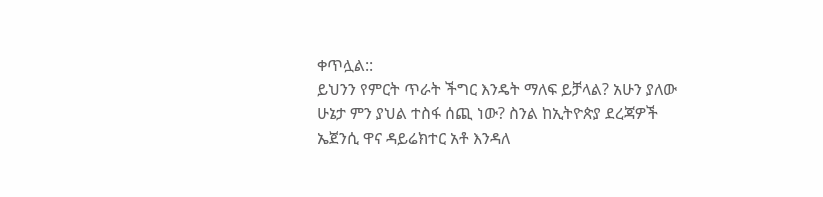ቀጥሏል::
ይህንን የምርት ጥራት ችግር እንዴት ማለፍ ይቻላል? አሁን ያለው ሁኔታ ምን ያህል ተስፋ ሰጪ ነው? ስንል ከኢትዮጵያ ደረጃዎች ኤጀንሲ ዋና ዳይሬክተር አቶ እንዳለ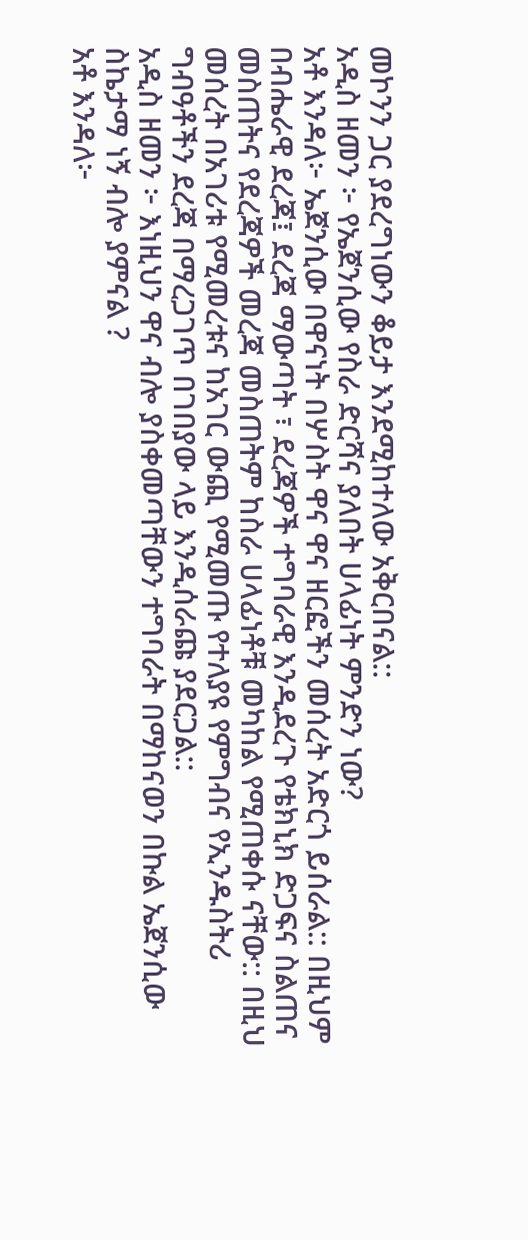መኮንን ጋር ያደረግነውን ቆይታ እንደሚከተለው አቅርበናል::
አዲስ ዘመን ፦ የኤጀንሲው የስራ ድርሻና ያለበት ሀላፊነት ምንድን ነው?
አቶ እንዳለ፦ ኤጀንሲው በዋናነት በሦስት ዋና ዋና ዘርፎችን መሰረት አድርጎ ይሰራል:: በዚህም በብሔራዊ ደረጃ፤ ደረጃ ማውጣት ፣ ደረጃዎች ተግባራዊ እንዲደረጉ የቴክኒክ ድጋፍና ስልጠና መስጠትና የደረጃዎች መረጃ መስጠትም ከስራ ሀላፊነቶቹ መካከል የሚጠቀሱ ናቸው:: በዚህ መሰረት በአገሪቱ የሚመረቱና ከአገር ውጪ የሚመጡ የተለያዩ የምግብና የኢንዱስትሪ ግብዓቶችን ደረጃ በማረጋገጥ በገበያው ላይ እንዲሰራጩ ያደርጋል::
አዲስ ዘመን ፦ እነዚህን ዋና ብሎ ያስቀመጣቸውን ተግባራት በማከናወን በኩል ኤጀንሲው ስኬታማ ነኝ ብሎ ያምናል ?
አቶ እንዳለ፦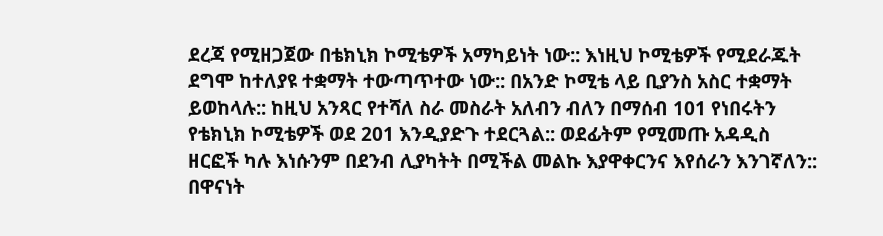ደረጃ የሚዘጋጀው በቴክኒክ ኮሚቴዎች አማካይነት ነው:: እነዚህ ኮሚቴዎች የሚደራጁት ደግሞ ከተለያዩ ተቋማት ተውጣጥተው ነው:: በአንድ ኮሚቴ ላይ ቢያንስ አስር ተቋማት ይወከላሉ:: ከዚህ አንጻር የተሻለ ስራ መስራት አለብን ብለን በማሰብ 101 የነበሩትን የቴክኒክ ኮሚቴዎች ወደ 201 እንዲያድጉ ተደርጓል:: ወደፊትም የሚመጡ አዳዲስ ዘርፎች ካሉ እነሱንም በደንብ ሊያካትት በሚችል መልኩ እያዋቀርንና እየሰራን እንገኛለን::
በዋናነት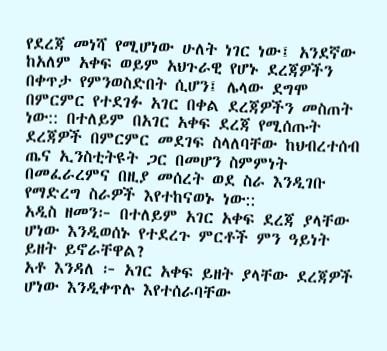የደረጃ መነሻ የሚሆነው ሁለት ነገር ነው፤ አንደኛው ከአለም አቀፍ ወይም አህጉራዊ የሆኑ ደረጃዎችን በቀጥታ የምንወስድበት ሲሆን፤ ሌላው ደግሞ በምርምር የተደገፉ አገር በቀል ደረጃዎችን መስጠት ነው:: በተለይም በአገር አቀፍ ደረጃ የሚሰጡት ደረጃዎች በምርምር መደገፍ ስላለባቸው ከህብረተሰብ ጤና ኢንስቲትዩት ጋር በመሆን ስምምነት በመፈራረምና በዚያ መሰረት ወደ ስራ እንዲገቡ የማድረግ ስራዎች እየተከናወኑ ነው::
አዲስ ዘመን፦ በተለይም አገር አቀፍ ደረጃ ያላቸው ሆነው እንዲወሰኑ የተደረጉ ምርቶች ምን ዓይነት ይዘት ይኖራቸዋል?
አቶ እንዳለ ፦ አገር አቀፍ ይዘት ያላቸው ደረጃዎች ሆነው እንዲቀጥሉ እየተሰራባቸው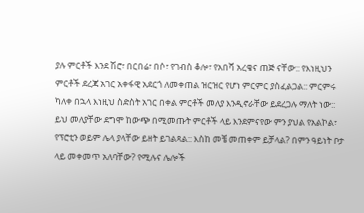ያሉ ምርቶች እንደ ሽሮ፣ በርበሬ፣ በሶ፣ የገብስ ቆሎ፣ የአበሻ አረቄና ጠጅ ናቸው:: የእነዚህን ምርቶች ደረጃ አገር አቀፋዊ አደርጎ ለመቀጠል ዝርዝር የሆነ ምርምር ያስፈልጋል:: ምርምሩ ካለቀ በኋላ እነዚህ ስድስት አገር በቀል ምርቶች መለያ እንዲኖራቸው ይደረጋሉ ማለት ነው:: ይህ መለያቸው ደግሞ ከውጭ በሚመጡት ምርቶች ላይ እንደምናየው ምን ያህል የአልኮል፣ የፕሮቲን ወይም ሌላ ያላቸው ይዘት ይገልጻል:: እስከ መቼ መጠቀም ይቻላል? በምን ዓይነት ቦታ ላይ መቀመጥ አለባቸው? የሚሉና ሌሎች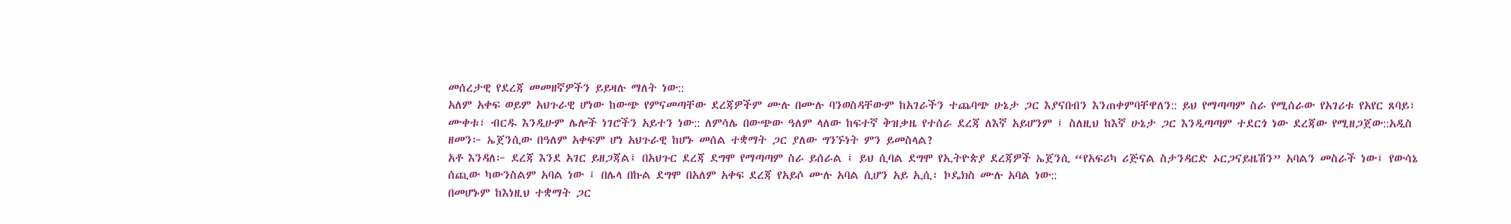መሰረታዊ የደረጃ መመዘኛዎችን ይይዛሉ ማለት ነው::
አለም አቀፍ ወይም አህጉራዊ ሆነው ከውጭ የምናመጣቸው ደረጃዎችም ሙሉ በሙሉ ባንወስዳቸውም ከአገራችን ተጨባጭ ሁኔታ ጋር እያናበብን እንጠቀምባቸዋለን:: ይህ የማጣጣም ስራ የሚሰራው የአገሪቱ የአየር ጸባይ፣ ሙቀቱ፣ ብርዱ እንዲሁም ሌሎች ነገሮችን አይተን ነው:: ለምሳሌ በውጭው ዓለም ላለው ከፍተኛ ቅዝቃዜ የተሰራ ደረጃ ለእኛ አይሆንም ፤ ስለዚህ ከእኛ ሁኔታ ጋር እንዲጣጣም ተደርጎ ነው ደረጃው የሚዘጋጀው::አዲስ ዘመን፦ ኤጀንሲው በዓለም አቀፍም ሆነ አህጉራዊ ከሆኑ መሰል ተቋማት ጋር ያለው ግንኙነት ምን ይመስላል?
አቶ እንዳለ፦ ደረጃ እንደ አገር ይዘጋጃል፤ በአህጉር ደረጃ ደግሞ የማጣጣም ስራ ይሰራል ፤ ይህ ሲባል ደግሞ የኢትዮጵያ ደረጃዎች ኤጀንሲ “የአፍሪካ ሪጅናል ስታንዳርድ ኦርጋናይዜሽን” አባልን መስራች ነው፤ የውሳኔ ሰጪው ካውንስልም አባል ነው ፤ በሌላ በኩል ደግሞ በአለም አቀፍ ደረጃ የአይሶ ሙሉ አባል ሲሆን አይ ኢሲ፣ ኮዴክስ ሙሉ አባል ነው::
በመሆኑም ከእነዚህ ተቋማት ጋር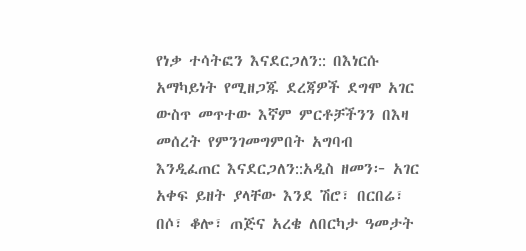የነቃ ተሳትፎን እናደርጋለን:: በእነርሱ አማካይነት የሚዘጋጁ ደረጃዎች ደግሞ አገር ውስጥ መጥተው እኛም ምርቶቻችንን በእዛ መሰረት የምንገመግምበት አግባብ እንዲፈጠር እናደርጋለን::አዲስ ዘመን፦ አገር አቀፍ ይዘት ያላቸው እንደ ሽሮ፣ በርበሬ፣ በሶ፣ ቆሎ፣ ጠጅና አረቄ ለበርካታ ዓመታት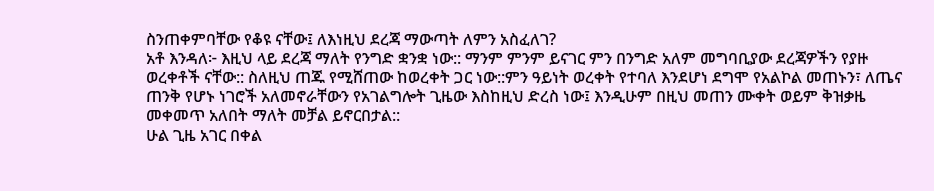ስንጠቀምባቸው የቆዩ ናቸው፤ ለእነዚህ ደረጃ ማውጣት ለምን አስፈለገ?
አቶ እንዳለ፦ እዚህ ላይ ደረጃ ማለት የንግድ ቋንቋ ነው:: ማንም ምንም ይናገር ምን በንግድ አለም መግባቢያው ደረጃዎችን የያዙ ወረቀቶች ናቸው:: ስለዚህ ጠጁ የሚሸጠው ከወረቀት ጋር ነው::ምን ዓይነት ወረቀት የተባለ እንደሆነ ደግሞ የአልኮል መጠኑን፣ ለጤና ጠንቅ የሆኑ ነገሮች አለመኖራቸውን የአገልግሎት ጊዜው እስከዚህ ድረስ ነው፤ እንዲሁም በዚህ መጠን ሙቀት ወይም ቅዝቃዜ መቀመጥ አለበት ማለት መቻል ይኖርበታል::
ሁል ጊዜ አገር በቀል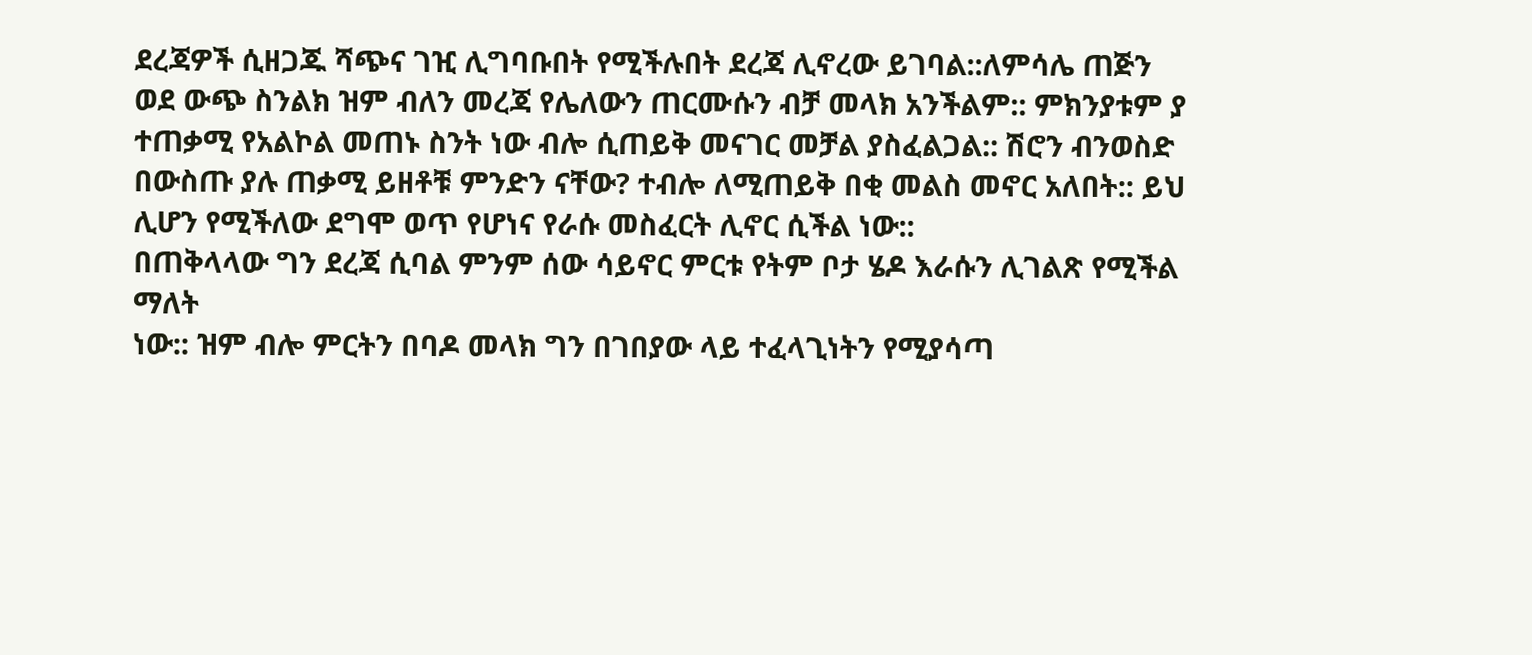ደረጃዎች ሲዘጋጁ ሻጭና ገዢ ሊግባቡበት የሚችሉበት ደረጃ ሊኖረው ይገባል::ለምሳሌ ጠጅን ወደ ውጭ ስንልክ ዝም ብለን መረጃ የሌለውን ጠርሙሱን ብቻ መላክ አንችልም:: ምክንያቱም ያ ተጠቃሚ የአልኮል መጠኑ ስንት ነው ብሎ ሲጠይቅ መናገር መቻል ያስፈልጋል:: ሽሮን ብንወስድ በውስጡ ያሉ ጠቃሚ ይዘቶቹ ምንድን ናቸው? ተብሎ ለሚጠይቅ በቂ መልስ መኖር አለበት:: ይህ ሊሆን የሚችለው ደግሞ ወጥ የሆነና የራሱ መስፈርት ሊኖር ሲችል ነው::
በጠቅላላው ግን ደረጃ ሲባል ምንም ሰው ሳይኖር ምርቱ የትም ቦታ ሄዶ እራሱን ሊገልጽ የሚችል ማለት
ነው:: ዝም ብሎ ምርትን በባዶ መላክ ግን በገበያው ላይ ተፈላጊነትን የሚያሳጣ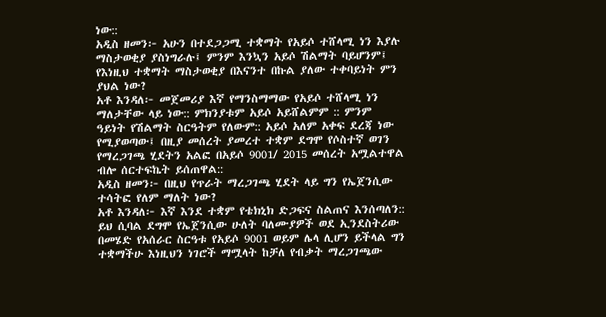ነው::
አዲስ ዘመን፦ አሁን በተደጋጋሚ ተቋማት የአይሶ ተሸላሚ ነን እያሉ ማስታወቂያ ያስነግራሉ፤ ምንም እንኳን አይሶ ሽልማት ባይሆንም፤ የእነዚህ ተቋማት ማስታወቂያ በእናንተ በኩል ያለው ተቀባይነት ምን ያህል ነው?
አቶ እንዳለ፦ መጀመሪያ እኛ የማንስማማው የአይሶ ተሸላሚ ነን ማለታቸው ላይ ነው:: ምክንያቱም አይሶ አይሸልምም :: ምንም ዓይነት የሽልማት ስርዓትም የለውም:: አይሶ አለም አቀፍ ደረጃ ነው የሚያወጣው፤ በዚያ መሰረት ያመረተ ተቋም ደግሞ የሶስተኛ ወገን የማረጋገጫ ሂደትን አልፎ በአይሶ 9001/ 2015 መሰረት አሟልተዋል ብሎ ሰርተፍኬት ይሰጠዋል::
አዲስ ዘመን፦ በዚህ የጥራት ማረጋገጫ ሂደት ላይ ግን የኤጀንሲው ተሳትፎ የለም ማለት ነው?
አቶ እንዳለ፦ እኛ እንደ ተቋም የቴክኒክ ድጋፍና ስልጠና እንሰጣለን:: ይህ ሲባል ደግሞ የኤጀንሲው ሁለት ባለሙያዎች ወደ ኢንደስትሪው በመሄድ የአሰራር ስርዓቱ የአይሶ 9001 ወይም ሌላ ሊሆን ይችላል ግን ተቋማችሁ እነዚህን ነገሮች ማሟላት ከቻለ የብቃት ማረጋገጫው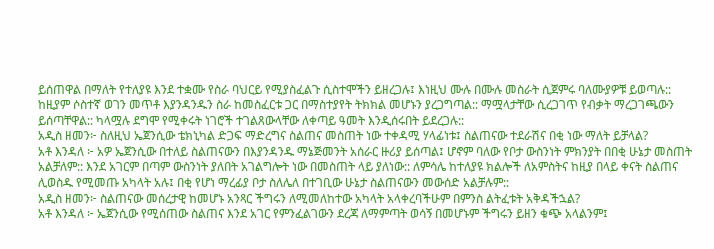ይሰጠዋል በማለት የተለያዩ እንደ ተቋሙ የስራ ባህርይ የሚያስፈልጉ ሲስተሞችን ይዘረጋሉ፤ እነዚህ ሙሉ በሙሉ መስራት ሲጀምሩ ባለሙያዎቹ ይወጣሉ:: ከዚያም ሶስተኛ ወገን መጥቶ እያንዳንዱን ስራ ከመስፈርቱ ጋር በማስተያየት ትክክል መሆኑን ያረጋግጣል:: ማሟላታቸው ሲረጋገጥ የብቃት ማረጋገጫውን ይሰጣቸዋል:: ካላሟሉ ደግሞ የሚቀሩት ነገሮች ተገልጸውላቸው ለቀጣይ ዓመት እንዲሰሩበት ይደረጋሉ::
አዲስ ዘመን፦ ስለዚህ ኤጀንሲው ቴክኒካል ድጋፍ ማድረግና ስልጠና መስጠት ነው ተቀዳሚ ሃላፊነቱ፤ ስልጠናው ተደራሽና በቂ ነው ማለት ይቻላል?
አቶ እንዳለ ፦ አዎ ኤጀንሲው በተለይ ስልጠናውን በእያንዳንዱ ማኔጅመንት አሰራር ዙሪያ ይሰጣል፤ ሆኖም ባለው የቦታ ውስንነት ምክንያት በበቂ ሁኔታ መስጠት አልቻለም:: እንደ አገርም በጣም ውስንነት ያለበት አገልግሎት ነው በመስጠት ላይ ያለነው:: ለምሳሌ ከተለያዩ ክልሎች ለአምስትና ከዚያ በላይ ቀናት ስልጠና ሊወስዱ የሚመጡ አካላት አሉ፤ በቂ የሆነ ማረፊያ ቦታ ስለሌለ በተገቢው ሁኔታ ስልጠናውን መውሰድ አልቻሉም::
አዲስ ዘመን፦ ስልጠናው መሰረታዊ ከመሆኑ አንጻር ችግሩን ለሚመለከተው አካላት አላቀረባችሁም በምንስ ልትፈቱት አቅዳችኋል?
አቶ እንዳለ ፦ ኤጀንሲው የሚሰጠው ስልጠና እንደ አገር የምንፈልገውን ደረጃ ለማምጣት ወሳኝ በመሆኑም ችግሩን ይዘን ቁጭ አላልንም፤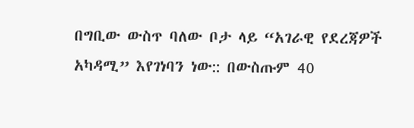በግቢው ውስጥ ባለው ቦታ ላይ “አገራዊ የደረጃዎች አካዳሚ” እየገነባን ነው:: በውስጡም 40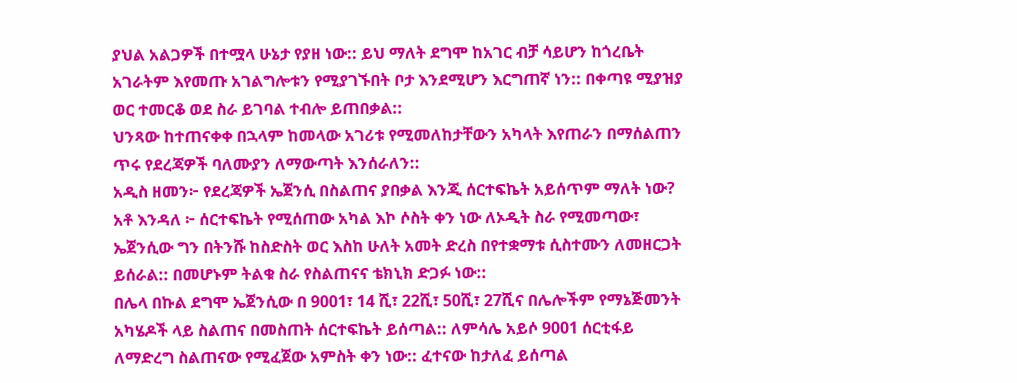ያህል አልጋዎች በተሟላ ሁኔታ የያዘ ነው:: ይህ ማለት ደግሞ ከአገር ብቻ ሳይሆን ከጎረቤት አገራትም እየመጡ አገልግሎቱን የሚያገኙበት ቦታ እንደሚሆን እርግጠኛ ነን:: በቀጣዩ ሚያዝያ ወር ተመርቆ ወደ ስራ ይገባል ተብሎ ይጠበቃል::
ህንጻው ከተጠናቀቀ በኋላም ከመላው አገሪቱ የሚመለከታቸውን አካላት እየጠራን በማሰልጠን ጥሩ የደረጃዎች ባለሙያን ለማውጣት እንሰራለን::
አዲስ ዘመን፦ የደረጃዎች ኤጀንሲ በስልጠና ያበቃል እንጂ ሰርተፍኬት አይሰጥም ማለት ነው?
አቶ እንዳለ ፦ ሰርተፍኬት የሚሰጠው አካል እኮ ሶስት ቀን ነው ለኦዲት ስራ የሚመጣው፣ ኤጀንሲው ግን በትንሹ ከስድስት ወር እስከ ሁለት አመት ድረስ በየተቋማቱ ሲስተሙን ለመዘርጋት ይሰራል:: በመሆኑም ትልቁ ስራ የስልጠናና ቴክኒክ ድጋፉ ነው::
በሌላ በኩል ደግሞ ኤጀንሲው በ 9001፣ 14 ሺ፣ 22ሺ፣ 50ሺ፣ 27ሺና በሌሎችም የማኔጅመንት አካሄዶች ላይ ስልጠና በመስጠት ሰርተፍኬት ይሰጣል:: ለምሳሌ አይሶ 9001 ሰርቲፋይ ለማድረግ ስልጠናው የሚፈጀው አምስት ቀን ነው:: ፈተናው ከታለፈ ይሰጣል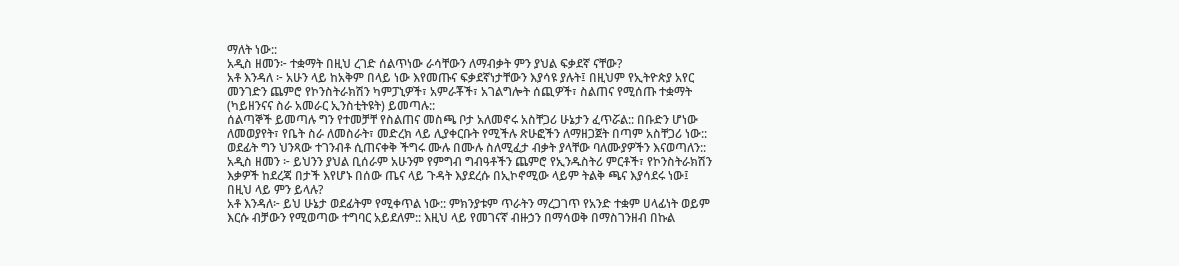ማለት ነው::
አዲስ ዘመን፦ ተቋማት በዚህ ረገድ ሰልጥነው ራሳቸውን ለማብቃት ምን ያህል ፍቃደኛ ናቸው?
አቶ እንዳለ ፦ አሁን ላይ ከአቅም በላይ ነው እየመጡና ፍቃደኛነታቸውን እያሳዩ ያሉት፤ በዚህም የኢትዮጵያ አየር መንገድን ጨምሮ የኮንስትራክሽን ካምፓኒዎች፣ አምራቾች፣ አገልግሎት ሰጪዎች፣ ስልጠና የሚሰጡ ተቋማት (ካይዘንናና ስራ አመራር ኢንስቲትዩት) ይመጣሉ::
ሰልጣኞች ይመጣሉ ግን የተመቻቸ የስልጠና መስጫ ቦታ አለመኖሩ አስቸጋሪ ሁኔታን ፈጥሯል:: በቡድን ሆነው ለመወያየት፣ የቤት ስራ ለመስራት፣ መድረክ ላይ ሊያቀርቡት የሚችሉ ጽሁፎችን ለማዘጋጀት በጣም አስቸጋሪ ነው:: ወደፊት ግን ህንጻው ተገንብቶ ሲጠናቀቅ ችግሩ ሙሉ በሙሉ ስለሚፈታ ብቃት ያላቸው ባለሙያዎችን እናወጣለን::
አዲስ ዘመን ፦ ይህንን ያህል ቢሰራም አሁንም የምግብ ግብዓቶችን ጨምሮ የኢንዱስትሪ ምርቶች፣ የኮንስትራክሽን እቃዎች ከደረጃ በታች እየሆኑ በሰው ጤና ላይ ጉዳት እያደረሱ በኢኮኖሚው ላይም ትልቅ ጫና እያሳደሩ ነው፤ በዚህ ላይ ምን ይላሉ?
አቶ እንዳለ፦ ይህ ሁኔታ ወደፊትም የሚቀጥል ነው:: ምክንያቱም ጥራትን ማረጋገጥ የአንድ ተቋም ሀላፊነት ወይም እርሱ ብቻውን የሚወጣው ተግባር አይደለም:: እዚህ ላይ የመገናኛ ብዙኃን በማሳወቅ በማስገንዘብ በኩል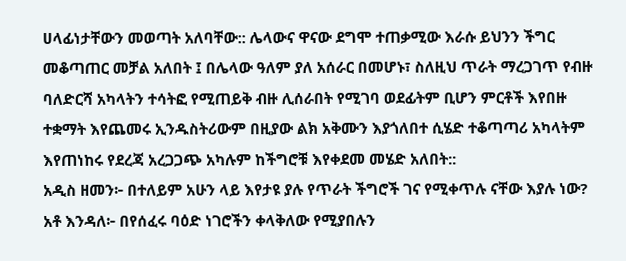ሀላፊነታቸውን መወጣት አለባቸው:: ሌላውና ዋናው ደግሞ ተጠቃሚው እራሱ ይህንን ችግር መቆጣጠር መቻል አለበት ፤ በሌላው ዓለም ያለ አሰራር በመሆኑ፣ ስለዚህ ጥራት ማረጋገጥ የብዙ ባለድርሻ አካላትን ተሳትፎ የሚጠይቅ ብዙ ሊሰራበት የሚገባ ወደፊትም ቢሆን ምርቶች እየበዙ ተቋማት እየጨመሩ ኢንዱስትሪውም በዚያው ልክ አቅሙን እያጎለበተ ሲሄድ ተቆጣጣሪ አካላትም እየጠነከሩ የደረጃ አረጋጋጭ አካሉም ከችግሮቹ እየቀደመ መሄድ አለበት::
አዲስ ዘመን፦ በተለይም አሁን ላይ እየታዩ ያሉ የጥራት ችግሮች ገና የሚቀጥሉ ናቸው እያሉ ነው?
አቶ እንዳለ፦ በየሰፈሩ ባዕድ ነገሮችን ቀላቅለው የሚያበሉን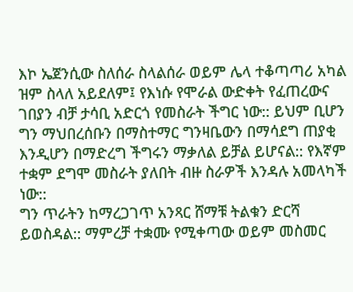እኮ ኤጀንሲው ስለሰራ ስላልሰራ ወይም ሌላ ተቆጣጣሪ አካል ዝም ስላለ አይደለም፤ የእነሱ የሞራል ውድቀት የፈጠረውና ገበያን ብቻ ታሳቢ አድርጎ የመስራት ችግር ነው:: ይህም ቢሆን ግን ማህበረሰቡን በማስተማር ግንዛቤውን በማሳደግ ጠያቂ እንዲሆን በማድረግ ችግሩን ማቃለል ይቻል ይሆናል:: የእኛም ተቋም ደግሞ መስራት ያለበት ብዙ ስራዎች እንዳሉ አመላካች ነው::
ግን ጥራትን ከማረጋገጥ አንጻር ሸማቹ ትልቁን ድርሻ ይወስዳል:: ማምረቻ ተቋሙ የሚቀጣው ወይም መስመር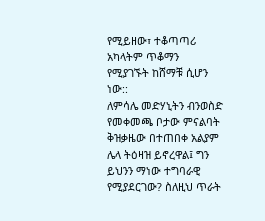የሚይዘው፣ ተቆጣጣሪ አካላትም ጥቆማን የሚያገኙት ከሸማቹ ሲሆን ነው::
ለምሳሌ መድሃኒትን ብንወስድ የመቀመጫ ቦታው ምናልባት ቅዝቃዜው በተጠበቀ አልያም ሌላ ትዕዛዝ ይኖረዋል፤ ግን ይህንን ማነው ተግባራዊ የሚያደርገው? ስለዚህ ጥራት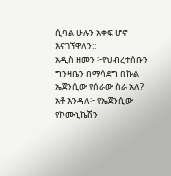ሲባል ሁሉን አቀፍ ሆኖ እናገኘዋለን::
አዲስ ዘመን ፦የህብረተሰቡን ግንዛቤን በማሳደግ በኩል ኤጀንሲው የሰራው ስራ አለ?
አቶ እንዳለ፦ የኤጀንሲው የኮሙኒኬሽን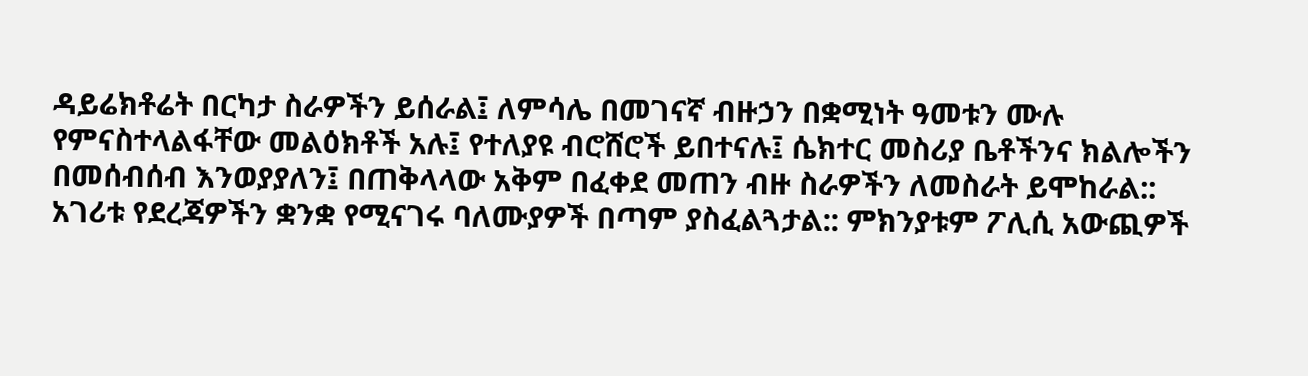ዳይሬክቶሬት በርካታ ስራዎችን ይሰራል፤ ለምሳሌ በመገናኛ ብዙኃን በቋሚነት ዓመቱን ሙሉ የምናስተላልፋቸው መልዕክቶች አሉ፤ የተለያዩ ብሮሸሮች ይበተናሉ፤ ሴክተር መስሪያ ቤቶችንና ክልሎችን በመሰብሰብ እንወያያለን፤ በጠቅላላው አቅም በፈቀደ መጠን ብዙ ስራዎችን ለመስራት ይሞከራል::
አገሪቱ የደረጃዎችን ቋንቋ የሚናገሩ ባለሙያዎች በጣም ያስፈልጓታል:: ምክንያቱም ፖሊሲ አውጪዎች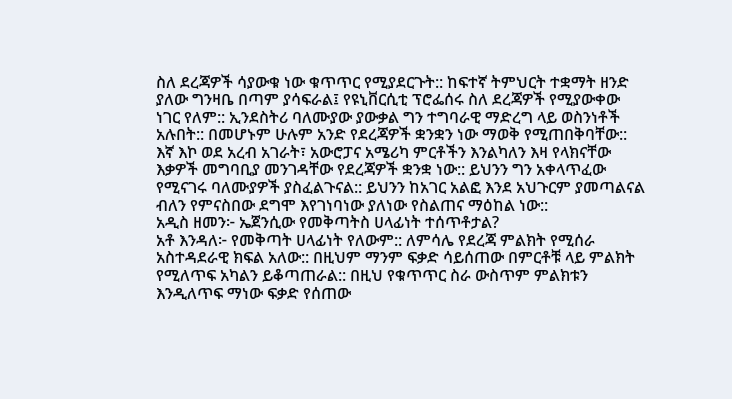ስለ ደረጃዎች ሳያውቁ ነው ቁጥጥር የሚያደርጉት:: ከፍተኛ ትምህርት ተቋማት ዘንድ ያለው ግንዛቤ በጣም ያሳፍራል፤ የዩኒቨርሲቲ ፕሮፌሰሩ ስለ ደረጃዎች የሚያውቀው ነገር የለም:: ኢንደስትሪ ባለሙያው ያውቃል ግን ተግባራዊ ማድረግ ላይ ወስንነቶች አሉበት:: በመሆኑም ሁሉም አንድ የደረጃዎች ቋንቋን ነው ማወቅ የሚጠበቅባቸው::
እኛ እኮ ወደ አረብ አገራት፣ አውሮፓና አሜሪካ ምርቶችን እንልካለን እዛ የላክናቸው እቃዎች መግባቢያ መንገዳቸው የደረጃዎች ቋንቋ ነው:: ይህንን ግን አቀላጥፈው የሚናገሩ ባለሙያዎች ያስፈልጉናል:: ይህንን ከአገር አልፎ እንደ አህጉርም ያመጣልናል ብለን የምናስበው ደግሞ እየገነባነው ያለነው የስልጠና ማዕከል ነው::
አዲስ ዘመን፦ ኤጀንሲው የመቅጣትስ ሀላፊነት ተሰጥቶታል?
አቶ እንዳለ፦ የመቅጣት ሀላፊነት የለውም:: ለምሳሌ የደረጃ ምልክት የሚሰራ አስተዳደራዊ ክፍል አለው:: በዚህም ማንም ፍቃድ ሳይሰጠው በምርቶቹ ላይ ምልክት የሚለጥፍ አካልን ይቆጣጠራል:: በዚህ የቁጥጥር ስራ ውስጥም ምልክቱን እንዲለጥፍ ማነው ፍቃድ የሰጠው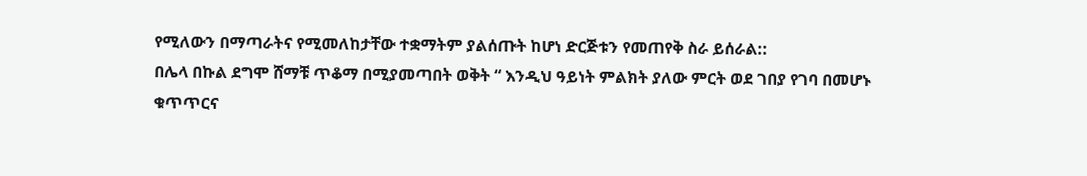የሚለውን በማጣራትና የሚመለከታቸው ተቋማትም ያልሰጡት ከሆነ ድርጅቱን የመጠየቅ ስራ ይሰራል::
በሌላ በኩል ደግሞ ሸማቹ ጥቆማ በሚያመጣበት ወቅት “ እንዲህ ዓይነት ምልክት ያለው ምርት ወደ ገበያ የገባ በመሆኑ ቁጥጥርና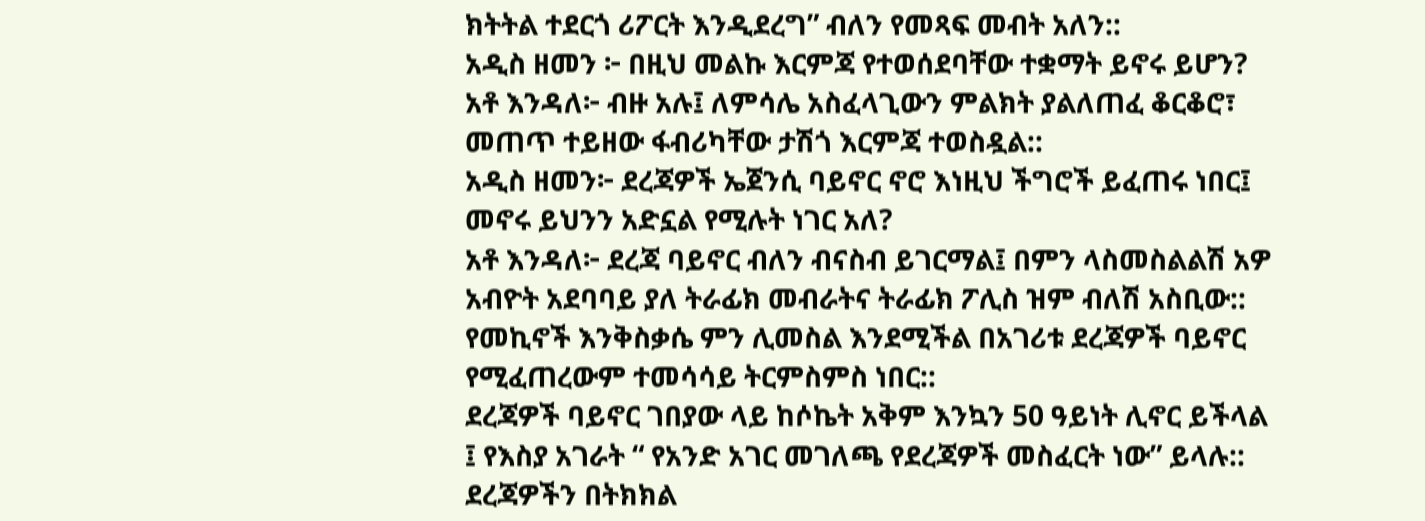ክትትል ተደርጎ ሪፖርት እንዲደረግ” ብለን የመጻፍ መብት አለን::
አዲስ ዘመን ፦ በዚህ መልኩ እርምጃ የተወሰደባቸው ተቋማት ይኖሩ ይሆን?
አቶ እንዳለ፦ ብዙ አሉ፤ ለምሳሌ አስፈላጊውን ምልክት ያልለጠፈ ቆርቆሮ፣ መጠጥ ተይዘው ፋብሪካቸው ታሽጎ እርምጃ ተወስዷል::
አዲስ ዘመን፦ ደረጃዎች ኤጀንሲ ባይኖር ኖሮ እነዚህ ችግሮች ይፈጠሩ ነበር፤ መኖሩ ይህንን አድኗል የሚሉት ነገር አለ?
አቶ እንዳለ፦ ደረጃ ባይኖር ብለን ብናስብ ይገርማል፤ በምን ላስመስልልሽ አዎ አብዮት አደባባይ ያለ ትራፊክ መብራትና ትራፊክ ፖሊስ ዝም ብለሽ አስቢው:: የመኪኖች እንቅስቃሴ ምን ሊመስል እንደሚችል በአገሪቱ ደረጃዎች ባይኖር የሚፈጠረውም ተመሳሳይ ትርምስምስ ነበር::
ደረጃዎች ባይኖር ገበያው ላይ ከሶኬት አቅም እንኳን 50 ዓይነት ሊኖር ይችላል ፤ የእስያ አገራት “ የአንድ አገር መገለጫ የደረጃዎች መስፈርት ነው” ይላሉ:: ደረጃዎችን በትክክል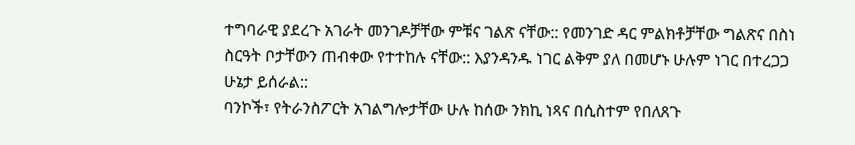ተግባራዊ ያደረጉ አገራት መንገዶቻቸው ምቹና ገልጽ ናቸው:: የመንገድ ዳር ምልክቶቻቸው ግልጽና በስነ ስርዓት ቦታቸውን ጠብቀው የተተከሉ ናቸው:: እያንዳንዱ ነገር ልቅም ያለ በመሆኑ ሁሉም ነገር በተረጋጋ ሁኔታ ይሰራል::
ባንኮች፣ የትራንስፖርት አገልግሎታቸው ሁሉ ከሰው ንክኪ ነጻና በሲስተም የበለጸጉ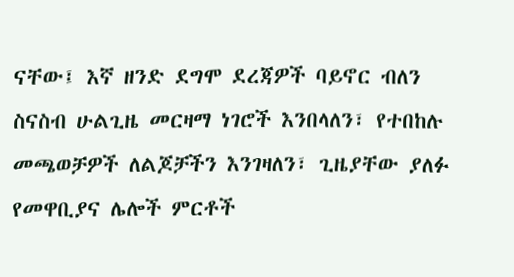ናቸው፤ እኛ ዘንድ ደግሞ ደረጃዎች ባይኖር ብለን ስናስብ ሁልጊዜ መርዛማ ነገሮች እንበላለን፣ የተበከሉ መጫወቻዎች ለልጆቻችን እንገዛለን፣ ጊዜያቸው ያለፉ የመዋቢያና ሌሎች ምርቶች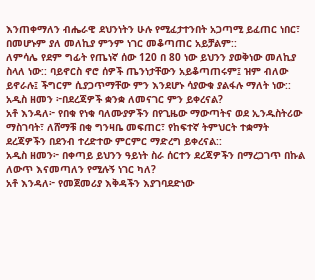እንጠቀማለን ብሔራዊ ደህንነትን ሁሉ የሚፈታተንበት አጋጣሚ ይፈጠር ነበር፣ በመሆኑም ያለ መለኪያ ምንም ነገር መቆጣጠር አይቻልም::
ለምሳሌ የደም ግፊት የጤነኛ ሰው 120 በ 80 ነው ይህንን ያወቅነው መለኪያ ስላለ ነው:: ባይኖርስ ኖሮ ሰዎች ጤንነታቸውን አይቆጣጠሩም፤ ዝም ብለው ይኖራሉ፤ ችግርም ሲያጋጥማቸው ምን እንደሆኑ ሳያውቁ ያልፋሉ ማለት ነው::
አዲስ ዘመን ፦በደረጃዎች ቋንቋ ለመናገር ምን ይቀረናል?
አቶ እንዳለ፦ የበቁ የነቁ ባለሙያዎችን በየጊዜው ማውጣትና ወደ ኢንዱስትሪው ማስገባት፣ ለሸማቹ በቂ ግንዛቤ መፍጠር፣ የከፍተኛ ትምህርት ተቋማት ደረጃዎችን በደንብ ተረድተው ምርምር ማድረግ ይቀረናል::
አዲስ ዘመን፦ በቀጣይ ይህንን ዓይነት ስራ ሰርተን ደረጃዎችን በማረጋገጥ በኩል ለውጥ እናመጣለን የሚሉኝ ነገር ካለ?
አቶ እንዳለ፦ የመጀመሪያ እቅዳችን እያገባደድነው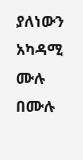ያለነውን አካዳሚ ሙሉ በሙሉ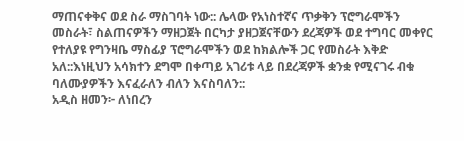ማጠናቀቅና ወደ ስራ ማስገባት ነው:: ሌላው የአነስተኛና ጥቃቅን ፕሮግራሞችን መስራት፣ ስልጠናዎችን ማዘጋጀት በርካታ ያዘጋጀናቸውን ደረጃዎች ወደ ተግባር መቀየር የተለያዩ የግንዛቤ ማስፊያ ፕሮግራሞችን ወደ ከክልሎች ጋር የመስራት እቅድ አለ::እነዚህን አሳክተን ደግሞ በቀጣይ አገሪቱ ላይ በደረጃዎች ቋንቋ የሚናገሩ ብቁ ባለሙያዎችን እናፈራለን ብለን እናስባለን::
አዲስ ዘመን፦ ለነበረን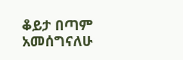ቆይታ በጣም አመሰግናለሁ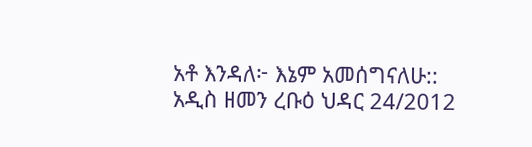አቶ እንዳለ፦ እኔም አመሰግናለሁ::
አዲስ ዘመን ረቡዕ ህዳር 24/2012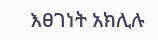እፀገነት አክሊሉ